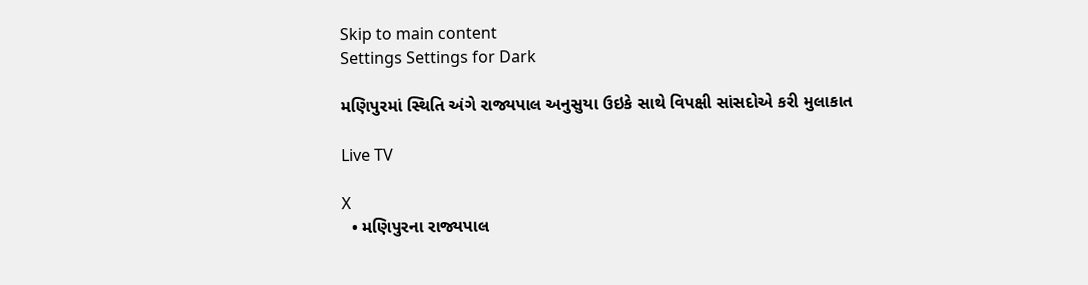Skip to main content
Settings Settings for Dark

મણિપુરમાં સ્થિતિ અંગે રાજ્યપાલ અનુસુયા ઉઇકે સાથે વિપક્ષી સાંસદોએ કરી મુલાકાત

Live TV

X
  • મણિપુરના રાજ્યપાલ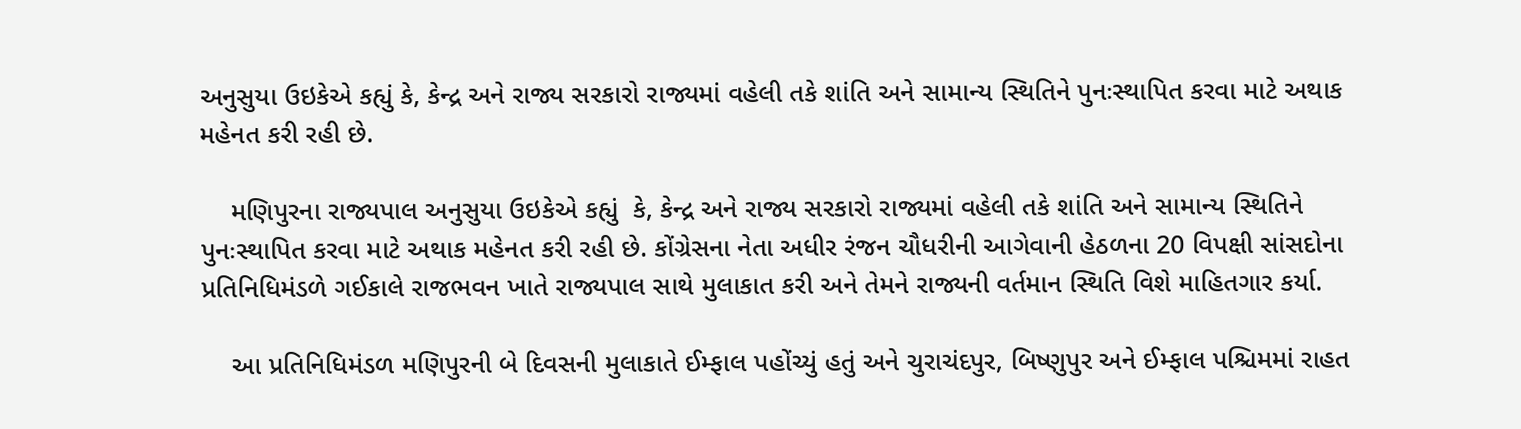અનુસુયા ઉઇકેએ કહ્યું કે, કેન્દ્ર અને રાજ્ય સરકારો રાજ્યમાં વહેલી તકે શાંતિ અને સામાન્ય સ્થિતિને પુનઃસ્થાપિત કરવા માટે અથાક મહેનત કરી રહી છે.

    મણિપુરના રાજ્યપાલ અનુસુયા ઉઇકેએ કહ્યું  કે, કેન્દ્ર અને રાજ્ય સરકારો રાજ્યમાં વહેલી તકે શાંતિ અને સામાન્ય સ્થિતિને પુનઃસ્થાપિત કરવા માટે અથાક મહેનત કરી રહી છે. કોંગ્રેસના નેતા અધીર રંજન ચૌધરીની આગેવાની હેઠળના 20 વિપક્ષી સાંસદોના પ્રતિનિધિમંડળે ગઈકાલે રાજભવન ખાતે રાજ્યપાલ સાથે મુલાકાત કરી અને તેમને રાજ્યની વર્તમાન સ્થિતિ વિશે માહિતગાર કર્યા.

    આ પ્રતિનિધિમંડળ મણિપુરની બે દિવસની મુલાકાતે ઈમ્ફાલ પહોંચ્યું હતું અને ચુરાચંદપુર, બિષ્ણુપુર અને ઈમ્ફાલ પશ્ચિમમાં રાહત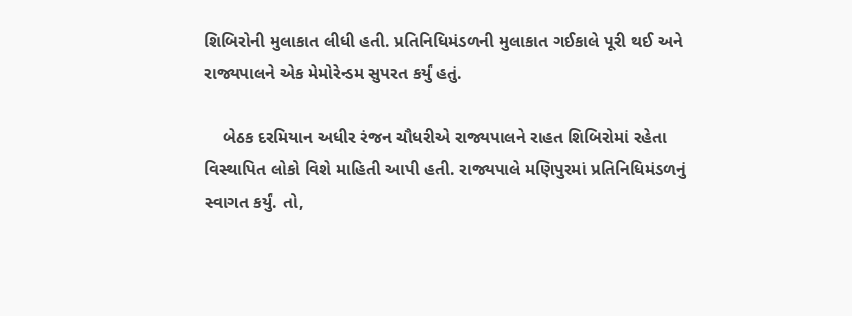શિબિરોની મુલાકાત લીધી હતી. પ્રતિનિધિમંડળની મુલાકાત ગઈકાલે પૂરી થઈ અને રાજ્યપાલને એક મેમોરેન્ડમ સુપરત કર્યું હતું.

    બેઠક દરમિયાન અધીર રંજન ચૌધરીએ રાજ્યપાલને રાહત શિબિરોમાં રહેતા વિસ્થાપિત લોકો વિશે માહિતી આપી હતી. રાજ્યપાલે મણિપુરમાં પ્રતિનિધિમંડળનું સ્વાગત કર્યું. તો,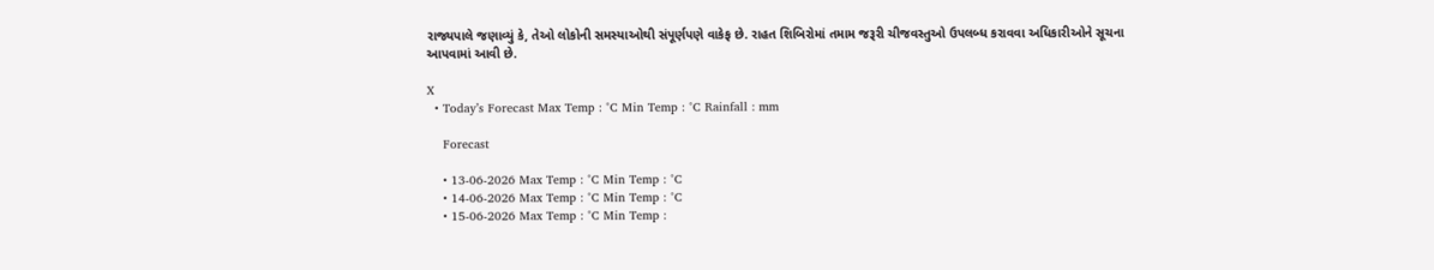રાજ્યપાલે જણાવ્યું કે, તેઓ લોકોની સમસ્યાઓથી સંપૂર્ણપણે વાકેફ છે. રાહત શિબિરોમાં તમામ જરૂરી ચીજવસ્તુઓ ઉપલબ્ધ કરાવવા અધિકારીઓને સૂચના આપવામાં આવી છે.

X
  • Today’s Forecast Max Temp : °C Min Temp : °C Rainfall : mm

    Forecast

    • 13-06-2026 Max Temp : °C Min Temp : °C
    • 14-06-2026 Max Temp : °C Min Temp : °C
    • 15-06-2026 Max Temp : °C Min Temp :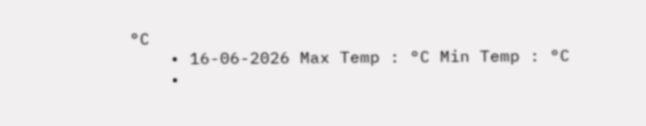°C
    • 16-06-2026 Max Temp : °C Min Temp : °C
    •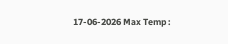17-06-2026 Max Temp :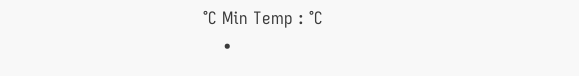°C Min Temp : °C
    •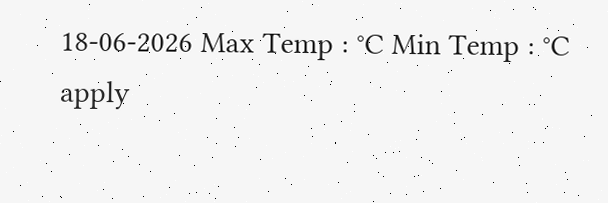18-06-2026 Max Temp : °C Min Temp : °C
apply